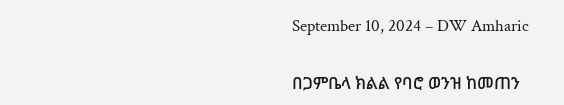September 10, 2024 – DW Amharic

በጋምቤላ ክልል የባሮ ወንዝ ከመጠን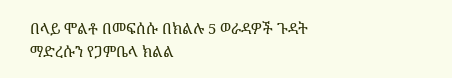በላይ ሞልቶ በመፍሰሱ በክልሉ 5 ወራዳዎች ጉዳት ማድረሱን የጋምቤላ ክልል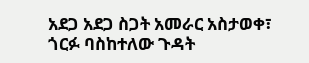አደጋ አደጋ ስጋት አመራር አስታወቀ፣ ጎርፉ ባስከተለው ጉዳት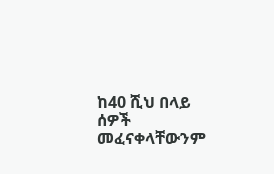ከ40 ሺህ በላይ ሰዎች መፈናቀላቸውንም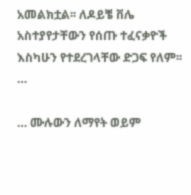አመልክቷል፡፡ ለዶይቼ ቨሌ አስተያየታቸውን የሰጡ ተፈናቃዮች እስካሁን የተደረገላቸው ድጋፍ የለም፡፡…

… ሙሉውን ለማየት ወይም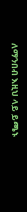ለማንበብ እዚህ ላይ ይጫኑ